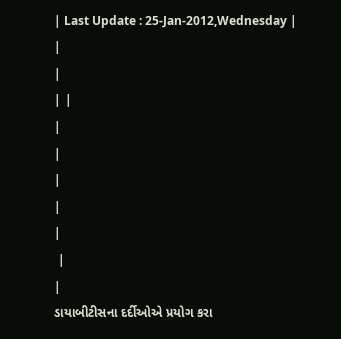| Last Update : 25-Jan-2012,Wednesday |
|
|
| |
|
|
|
|
|
 |
|
ડાયાબીટીસના દર્દીઓએ પ્રયોગ કરા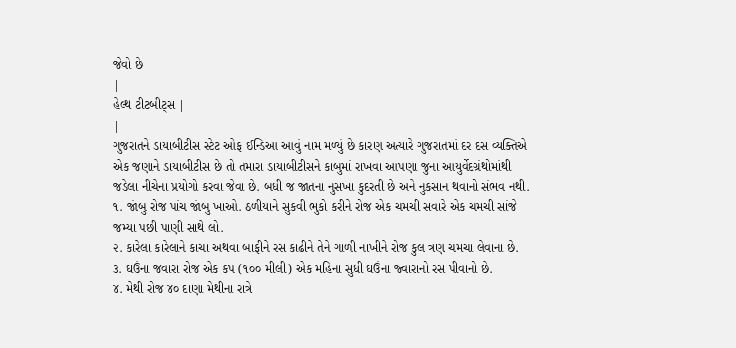જેવો છે
|
હેલ્થ ટીટબીટ્સ |
|
ગુજરાતને ડાયાબીટીસ સ્ટેટ ઓફ ઈન્ડિઆ આવું નામ મળ્યું છે કારણ અત્યારે ગુજરાતમાં દર દસ વ્યક્તિએ એક જણાને ડાયાબીટીસ છે તો તમારા ડાયાબીટીસને કાબુમાં રાખવા આપણા જુના આયુર્વેદગ્રંથોમાંથી જડેલા નીચેના પ્રયોગો કરવા જેવા છે. બધી જ જાતના નુસખા કુદરતી છે અને નુકસાન થવાનો સંભવ નથી.
૧. જાંબુ રોજ પાંચ જાંબુ ખાઓ. ઠળીયાને સુકવી ભુકો કરીને રોજ એક ચમચી સવારે એક ચમચી સાંજે જમ્યા પછી પાણી સાથે લો.
૨. કારેલા કારેલાને કાચા અથવા બાફીને રસ કાઢીને તેને ગાળી નાખીને રોજ કુલ ત્રણ ચમચા લેવાના છે.
૩. ઘઉંના જવારા રોજ એક કપ (૧૦૦ મીલી) એક મહિના સુધી ઘઉંના જ્વારાનો રસ પીવાનો છે.
૪. મેથી રોજ ૪૦ દાણા મેથીના રાત્રે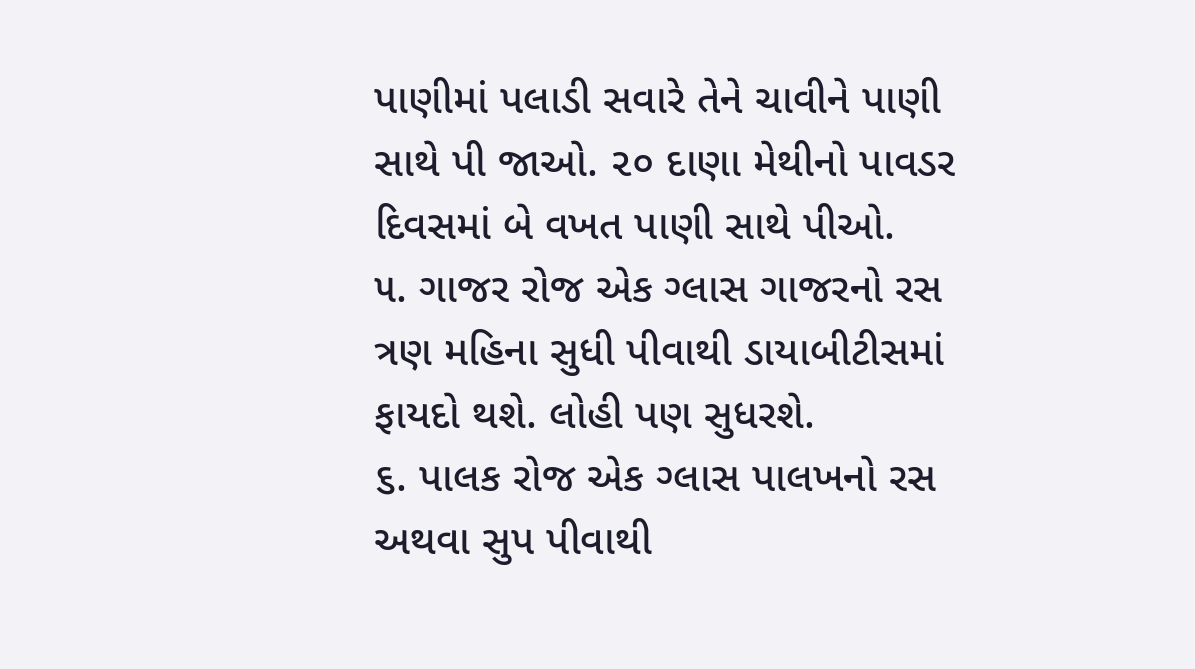પાણીમાં પલાડી સવારે તેને ચાવીને પાણી સાથે પી જાઓ. ૨૦ દાણા મેથીનો પાવડર દિવસમાં બે વખત પાણી સાથે પીઓ.
૫. ગાજર રોજ એક ગ્લાસ ગાજરનો રસ ત્રણ મહિના સુધી પીવાથી ડાયાબીટીસમાં ફાયદો થશે. લોહી પણ સુધરશે.
૬. પાલક રોજ એક ગ્લાસ પાલખનો રસ અથવા સુપ પીવાથી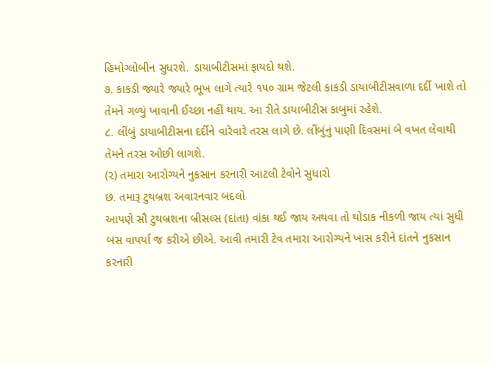હિમોગ્લોબીન સુધરશે. ડાયાબીટીસમાં ફાયદો થશે.
૭. કાકડી જ્યારે જ્યારે ભૂખ લાગે ત્યારે ૧૫૦ ગ્રામ જેટલી કાકડી ડાયાબીટીસવાળા દર્દી ખાશે તો તેમને ગળ્યું ખાવાની ઈચ્છા નહીં થાય. આ રીતે ડાયાબીટીસ કાબુમાં રહેશે.
૮. લીંબું ડાયાબીટીસના દર્દીને વારેવારે તરસ લાગે છે. લીંબુંનું પાણી દિવસમાં બે વખત લેવાથી તેમને તરસ ઓછી લાગશે.
(૨) તમારા આરોગ્યને નુકસાન કરનારી આટલી ટેવોને સુધારો
છ. તમારૂ ટુથબ્રશ અવારનવાર બદલો
આપણે સૌ ટુથબ્રશના બ્રીસલ્સ (દાંતા) વાંકા થઈ જાય અથવા તો થોડાક નીકળી જાય ત્યાં સુધી બસ વાપર્યા જ કરીએ છીએ. આવી તમારી ટેવ તમારા આરોગ્યને ખાસ કરીને દાંતને નુકસાન કરનારી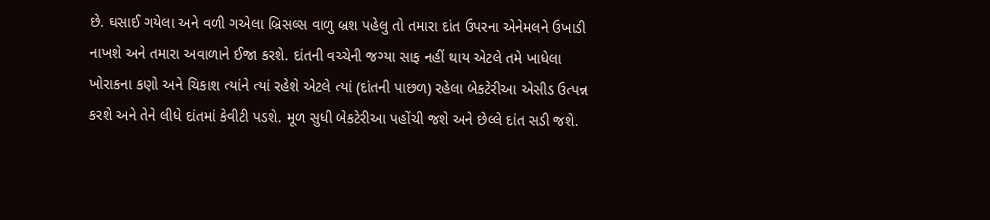છે. ઘસાઈ ગયેલા અને વળી ગએલા બ્રિસલ્સ વાળુ બ્રશ પહેલુ તો તમારા દાંત ઉપરના એનેમલને ઉખાડી નાખશે અને તમારા અવાળાને ઈજા કરશે. દાંતની વચ્ચેની જગ્યા સાફ નહીં થાય એટલે તમે ખાધેલા ખોરાકના કણો અને ચિકાશ ત્યાંને ત્યાં રહેશે એટલે ત્યાં (દાંતની પાછળ) રહેલા બેકટેરીઆ એસીડ ઉત્પન્ન કરશે અને તેને લીધે દાંતમાં કેવીટી પડશે. મૂળ સુધી બેકટેરીઆ પહોંચી જશે અને છેલ્લે દાંત સડી જશે.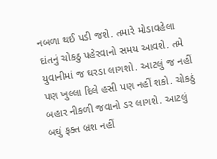નબળા થઈ પડી જશે. તમારે મોડાવહેલા દાંતનું ચોકઠુ પહેરવાનો સમય આવશે. તમે યુવાનીમાં જ ઘરડા લાગશો. આટલું જ નહીં પણ ખુલ્લા દિલે હસી પણ નહીં શકો. ચોકઠું બહાર નીકળી જવાનો ડર લાગશે. આટલું બઘું ફક્ત બ્રશ નહીં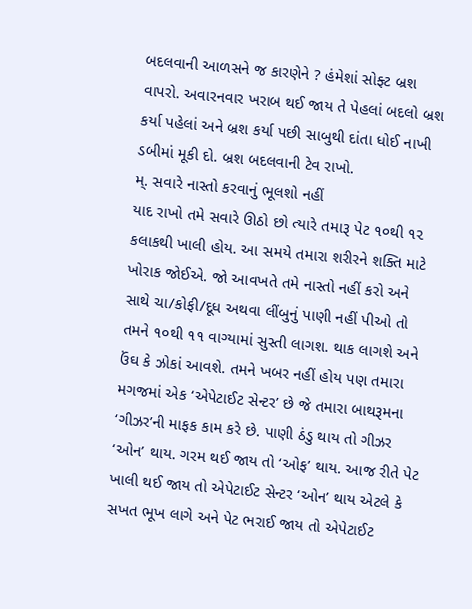બદલવાની આળસને જ કારણેને ? હંમેશાં સોફ્ટ બ્રશ વાપરો. અવારનવાર ખરાબ થઈ જાય તે પેહલાં બદલો બ્રશ કર્યા પહેલાં અને બ્રશ કર્યા પછી સાબુથી દાંતા ધોઈ નાખી ડબીમાં મૂકી દો. બ્રશ બદલવાની ટેવ રાખો.
મ્. સવારે નાસ્તો કરવાનું ભૂલશો નહીં
યાદ રાખો તમે સવારે ઊઠો છો ત્યારે તમારૂ પેટ ૧૦થી ૧૨ કલાકથી ખાલી હોય. આ સમયે તમારા શરીરને શક્તિ માટે ખોરાક જોઈએ. જો આવખતે તમે નાસ્તો નહીં કરો અને સાથે ચા/કોફી/દૂધ અથવા લીંબુનું પાણી નહીં પીઓ તો તમને ૧૦થી ૧૧ વાગ્યામાં સુસ્તી લાગશ. થાક લાગશે અને ઉંઘ કે ઝોકાં આવશે. તમને ખબર નહીં હોય પણ તમારા મગજમાં એક ‘એપેટાઈટ સેન્ટર’ છે જે તમારા બાથરૂમના ‘ગીઝર’ની માફક કામ કરે છે. પાણી ઠંડુ થાય તો ગીઝર ‘ઓન’ થાય. ગરમ થઈ જાય તો ‘ઓફ’ થાય. આજ રીતે પેટ ખાલી થઈ જાય તો એપેટાઈટ સેન્ટર ‘ઓન’ થાય એટલે કે સખત ભૂખ લાગે અને પેટ ભરાઈ જાય તો એપેટાઈટ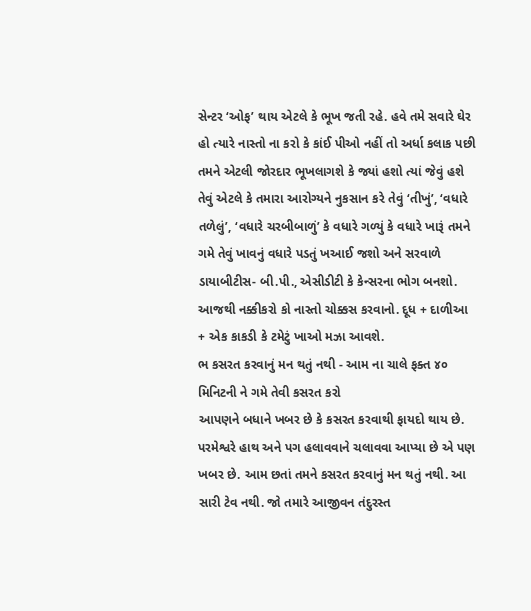સેન્ટર ‘ઓફ’ થાય એટલે કે ભૂખ જતી રહે. હવે તમે સવારે ઘેર હો ત્યારે નાસ્તો ના કરો કે કાંઈ પીઓ નહીં તો અર્ધા કલાક પછી તમને એટલી જોરદાર ભૂખલાગશે કે જ્યાં હશો ત્યાં જેવું હશે તેવું એટલે કે તમારા આરોગ્યને નુકસાન કરે તેવું ‘તીખું’, ‘વધારે તળેલું’, ‘વધારે ચરબીબાળું’ કે વધારે ગળ્યું કે વધારે ખારૂં તમને ગમે તેવું ખાવનું વધારે પડતું ખઆઈ જશો અને સરવાળે ડાયાબીટીસ- બી.પી., એસીડીટી કે કેન્સરના ભોગ બનશો. આજથી નક્કીકરો કો નાસ્તો ચોક્કસ કરવાનો. દૂધ + દાળીઆ + એક કાકડી કે ટમેટું ખાઓ મઝા આવશે.
ભ કસરત કરવાનું મન થતું નથી - આમ ના ચાલે ફક્ત ૪૦ મિનિટની ને ગમે તેવી કસરત કરો
આપણને બધાને ખબર છે કે કસરત કરવાથી ફાયદો થાય છે. પરમેશ્વરે હાથ અને પગ હલાવવાને ચલાવવા આપ્યા છે એ પણ ખબર છે. આમ છતાં તમને કસરત કરવાનું મન થતું નથી. આ સારી ટેવ નથી. જો તમારે આજીવન તંદુરસ્ત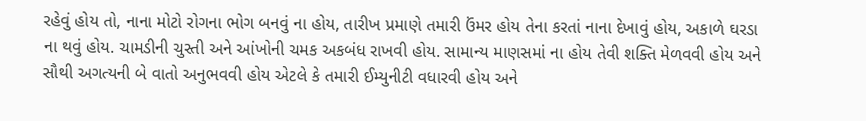રહેવું હોય તો, નાના મોટો રોગના ભોગ બનવું ના હોય, તારીખ પ્રમાણે તમારી ઉંમર હોય તેના કરતાં નાના દેખાવું હોય, અકાળે ઘરડા ના થવું હોય. ચામડીની ચુસ્તી અને આંખોની ચમક અકબંધ રાખવી હોય. સામાન્ય માણસમાં ના હોય તેવી શક્તિ મેળવવી હોય અને સૌથી અગત્યની બે વાતો અનુભવવી હોય એટલે કે તમારી ઈમ્યુનીટી વધારવી હોય અને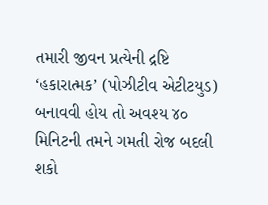તમારી જીવન પ્રત્યેની દ્રષ્ટિ ‘હકારાત્મક’ (પોઝીટીવ એટીટયુડ) બનાવવી હોય તો અવશ્ય ૪૦ મિનિટની તમને ગમતી રોજ બદલી શકો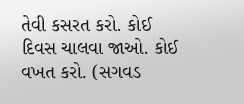તેવી કસરત કરો. કોઈ દિવસ ચાલવા જાઓ. કોઈ વખત કરો. (સગવડ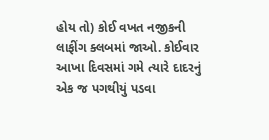હોય તો) કોઈ વખત નજીકની લાફીંગ ક્લબમાં જાઓ. કોઈવાર આખા દિવસમાં ગમે ત્યારે દાદરનું એક જ પગથીયું પડવા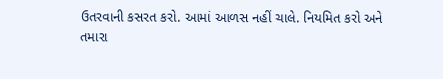ઉતરવાની કસરત કરો. આમાં આળસ નહીં ચાલે. નિયમિત કરો અને તમારા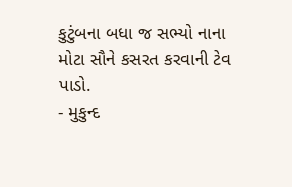કુટુંબના બધા જ સભ્યો નાના મોટા સૌને કસરત કરવાની ટેવ પાડો.
- મુકુન્દ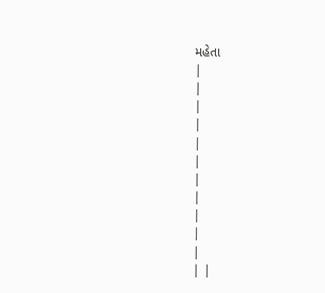મહેતા
|
|
|
|
|
|
|
|
|
|
|
| |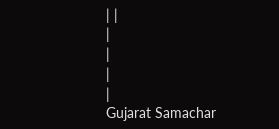| |
|
|
|
|
Gujarat Samachar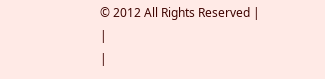© 2012 All Rights Reserved |
|
|